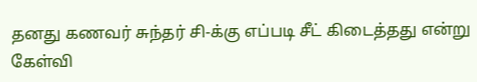தனது கணவர் சுந்தர் சி-க்கு எப்படி சீட் கிடைத்தது என்று கேள்வி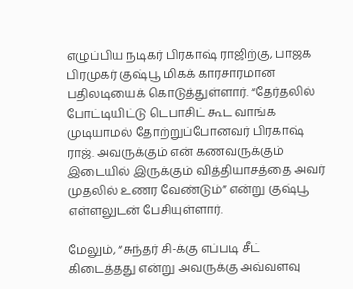எழுப்பிய நடிகர் பிரகாஷ் ராஜிற்கு, பாஜக பிரமுகர் குஷ்பூ மிகக் காரசாரமான பதிலடியைக் கொடுத்துள்ளார். “தேர்தலில் போட்டியிட்டு டெபாசிட் கூட வாங்க முடியாமல் தோற்றுப்போனவர் பிரகாஷ் ராஜ். அவருக்கும் என் கணவருக்கும் இடையில் இருக்கும் வித்தியாசத்தை அவர் முதலில் உணர வேண்டும்” என்று குஷ்பூ எள்ளலுடன் பேசியுள்ளார்.

மேலும், “சுந்தர் சி-க்கு எப்படி சீட் கிடைத்தது என்று அவருக்கு அவ்வளவு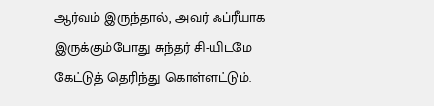ஆர்வம் இருந்தால், அவர் ஃப்ரீயாக இருக்கும்போது சுந்தர் சி-யிடமே கேட்டுத் தெரிந்து கொள்ளட்டும்.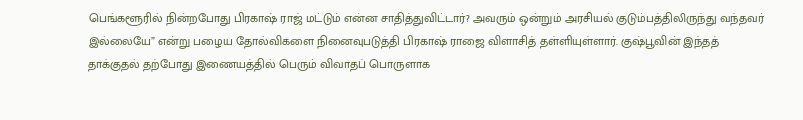பெங்களூரில் நின்றபோது பிரகாஷ் ராஜ் மட்டும் என்ன சாதித்துவிட்டார்? அவரும் ஒன்றும் அரசியல் குடும்பத்திலிருந்து வந்தவர் இல்லையே” என்று பழைய தோல்விகளை நினைவுபடுத்தி பிரகாஷ் ராஜை விளாசித் தள்ளியுள்ளார். குஷ்பூவின் இந்தத் தாக்குதல் தற்போது இணையத்தில் பெரும் விவாதப் பொருளாக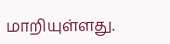மாறியுள்ளது.